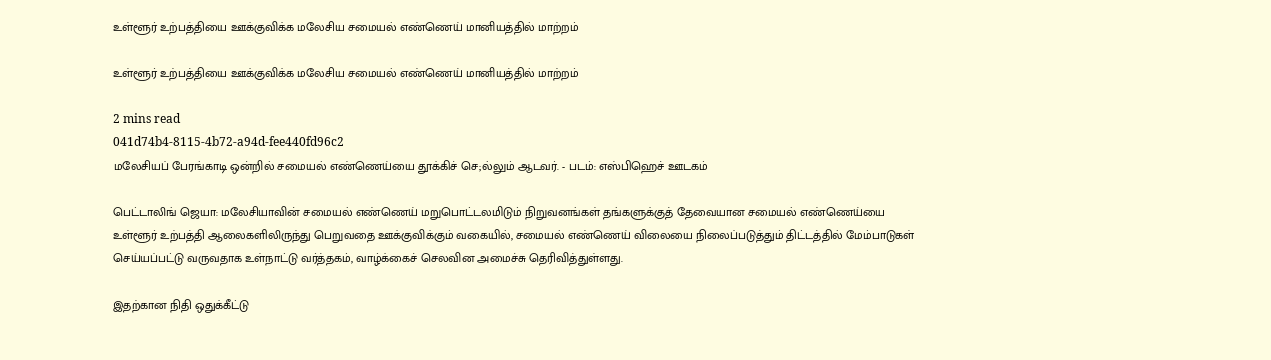உள்ளூர் உற்பத்தியை ஊக்குவிக்க மலேசிய சமையல் எண்ணெய் மானியத்தில் மாற்றம்

உள்ளூர் உற்பத்தியை ஊக்குவிக்க மலேசிய சமையல் எண்ணெய் மானியத்தில் மாற்றம்

2 mins read
041d74b4-8115-4b72-a94d-fee440fd96c2
மலேசியப் பேரங்காடி ஒன்றில் சமையல் எண்ணெய்யை தூக்கிச் செ;ல்லும் ஆடவர். - படம்: எஸ்பிஹெச் ஊடகம்

பெட்டாலிங் ஜெயா: மலேசியாவின் சமையல் எண்ணெய் மறுபொட்டலமிடும் நிறுவனங்கள் தங்களுக்குத் தேவையான சமையல் எண்ணெய்யை உள்ளூர் உற்பத்தி ஆலைகளிலிருந்து பெறுவதை ஊக்குவிக்கும் வகையில், சமையல் எண்ணெய் விலையை நிலைப்படுத்தும் திட்டத்தில் மேம்பாடுகள் செய்யப்பட்டு வருவதாக உள்நாட்டு வர்த்தகம், வாழ்க்கைச் செலவின அமைச்சு தெரிவித்துள்ளது.

இதற்கான நிதி ஒதுக்கீட்டு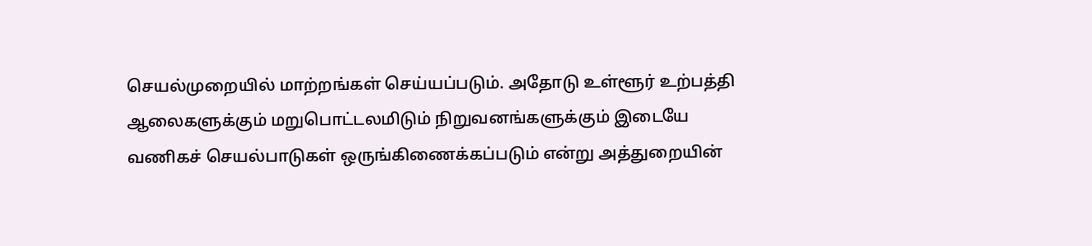செயல்முறையில் மாற்றங்கள் செய்யப்படும். அதோடு உள்ளூர் உற்பத்தி ஆலைகளுக்கும் மறுபொட்டலமிடும் நிறுவனங்களுக்கும் இடையே வணிகச் செயல்பாடுகள் ஒருங்கிணைக்கப்படும் என்று அத்துறையின்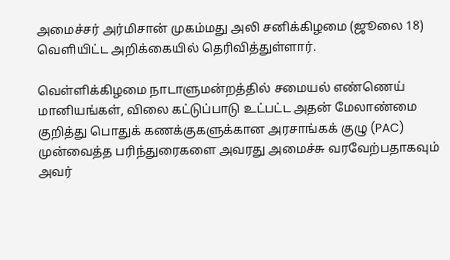அமைச்சர் அர்மிசான் முகம்மது அலி சனிக்கிழமை (ஜூலை 18) வெளியிட்ட அறிக்கையில் தெரிவித்துள்ளார்.

வெள்ளிக்கிழமை நாடாளுமன்றத்தில் சமையல் எண்ணெய் மானியங்கள், விலை கட்டுப்பாடு உட்பட்ட அதன் மேலாண்மை குறித்து பொதுக் கணக்குகளுக்கான அரசாங்கக் குழு (PAC) முன்வைத்த பரிந்துரைகளை அவரது அமைச்சு வரவேற்பதாகவும் அவர்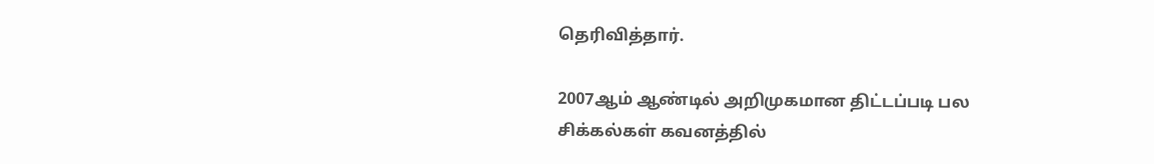தெரிவித்தார்.

2007ஆம் ஆண்டில் அறிமுகமான திட்டப்படி பல சிக்கல்கள் கவனத்தில்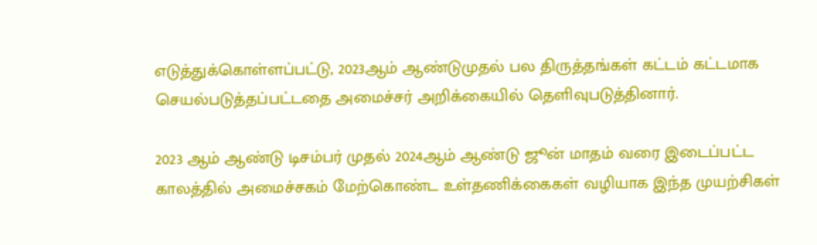எடுத்துக்கொள்ளப்பட்டு, 2023ஆம் ஆண்டுமுதல் பல திருத்தங்கள் கட்டம் கட்டமாக செயல்படுத்தப்பட்டதை அமைச்சர் அறிக்கையில் தெளிவுபடுத்தினார்.

2023 ஆம் ஆண்டு டிசம்பர் முதல் 2024ஆம் ஆண்டு ஜூன் மாதம் வரை இடைப்பட்ட காலத்தில் அமைச்சகம் மேற்கொண்ட உள்தணிக்கைகள் வழியாக இந்த முயற்சிகள்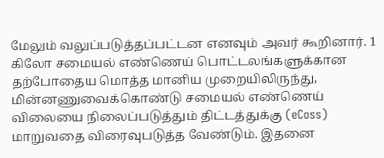மேலும் வலுப்படுத்தப்பட்டன எனவும் அவர் கூறினார். 1 கிலோ சமையல் எண்ணெய் பொட்டலங்களுக்கான தற்போதைய மொத்த மானிய முறையிலிருந்து, மின்னணுவைக்கொண்டு சமையல் எண்ணெய் விலையை நிலைப்படுத்தும் திட்டத்துக்கு (eCoss) மாறுவதை விரைவுபடுத்த வேண்டும். இதனை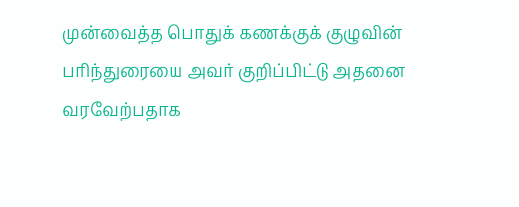முன்வைத்த பொதுக் கணக்குக் குழுவின் பரிந்துரையை அவர் குறிப்பிட்டு அதனை வரவேற்பதாக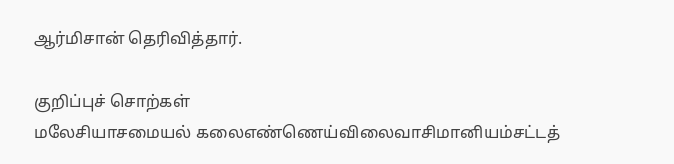ஆர்மிசான் தெரிவித்தார்.

குறிப்புச் சொற்கள்
மலேசியாசமையல் கலைஎண்ணெய்விலைவாசிமானியம்சட்டத்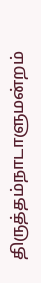திருத்தம்நாடாளுமன்றம்